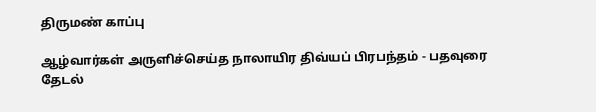திருமண் காப்பு

ஆழ்வார்கள் அருளிச்செய்த நாலாயிர திவ்யப் பிரபந்தம் - பதவுரை தேடல்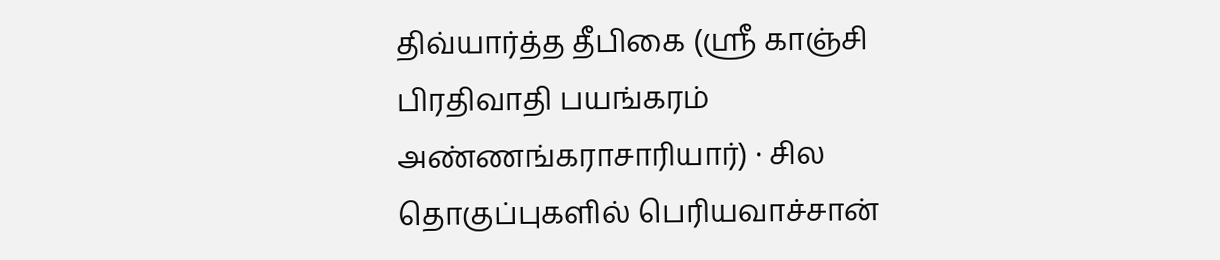திவ்யார்த்த தீபிகை (ஸ்ரீ காஞ்சி பிரதிவாதி பயங்கரம் அண்ணங்கராசாரியார்) · சில தொகுப்புகளில் பெரியவாச்சான்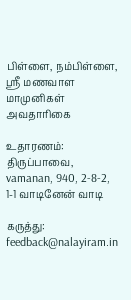பிள்ளை, நம்பிள்ளை, ஸ்ரீ மணவாள மாமுனிகள் அவதாரிகை

உதாரணம்: திருப்பாவை, vamanan, 940, 2-8-2, 1-1 வாடினேன் வாடி

கருத்து: feedback@nalayiram.in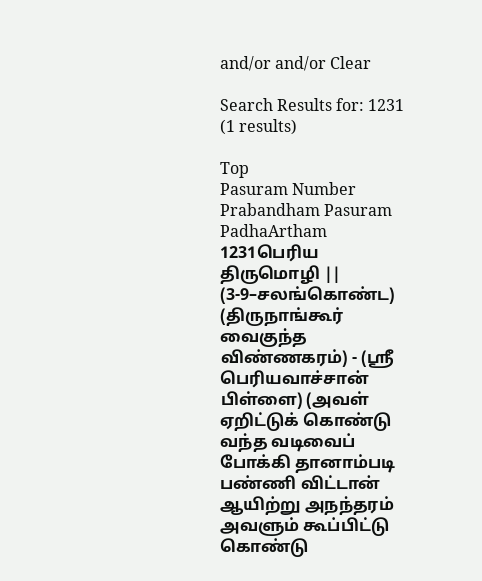and/or and/or Clear

Search Results for: 1231 (1 results)

Top
Pasuram Number Prabandham Pasuram PadhaArtham
1231பெரிய திருமொழி || (3-9–சலங்கொண்ட) (திருநாங்கூர் வைகுந்த விண்ணகரம்) - (ஸ்ரீ பெரியவாச்சான் பிள்ளை) (அவள் ஏறிட்டுக் கொண்டு வந்த வடிவைப் போக்கி தானாம்படி பண்ணி விட்டான் ஆயிற்று அநந்தரம் அவளும் கூப்பிட்டு கொண்டு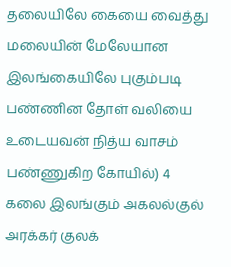தலையிலே கையை வைத்து மலையின் மேலேயான இலங்கையிலே புகும்படி பண்ணின தோள் வலியை உடையவன் நித்ய வாசம் பண்ணுகிற கோயில்) 4
கலை இலங்கும் அகலல்குல் அரக்கர் குலக்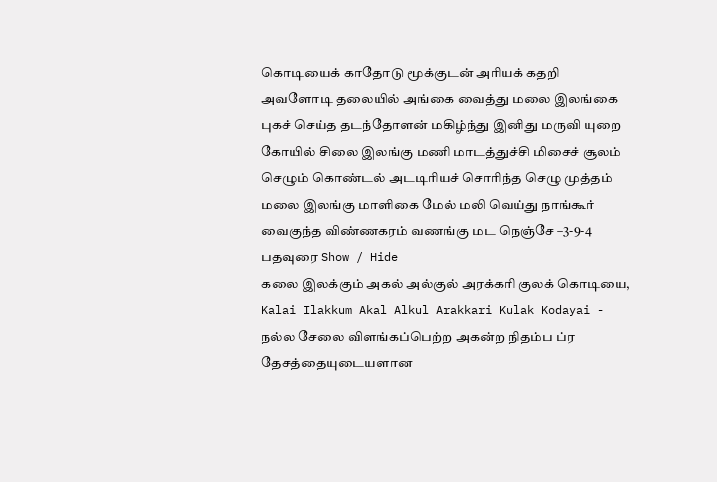கொடியைக் காதோடு மூக்குடன் அரியக் கதறி அவளோடி தலையில் அங்கை வைத்து மலை இலங்கை புகச் செய்த தடந்தோளன் மகிழ்ந்து இனிது மருவி யுறை கோயில் சிலை இலங்கு மணி மாடத்துச்சி மிசைச் சூலம் செழும் கொண்டல் அடடிரியச் சொரிந்த செழு முத்தம் மலை இலங்கு மாளிகை மேல் மலி வெய்து நாங்கூர் வைகுந்த விண்ணகரம் வணங்கு மட நெஞ்சே –3-9-4
பதவுரை Show / Hide
கலை இலக்கும் அகல் அல்குல் அரக்கரி குலக் கொடியை, Kalai Ilakkum Akal Alkul Arakkari Kulak Kodayai - நல்ல சேலை விளங்கப்பெற்ற அகன்ற நிதம்ப ப்ர தேசத்தையுடையளான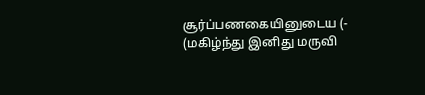சூர்ப்பணகையினுடைய (- (மகிழ்ந்து இனிது மருவி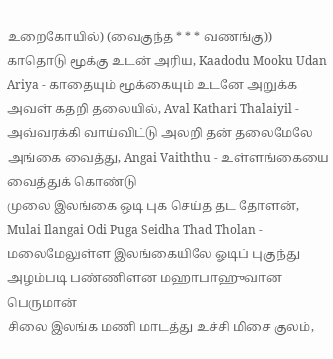உறைகோயில்) (வைகுந்த * * * வணங்கு))
காதொடு மூக்கு உடன் அரிய, Kaadodu Mooku Udan Ariya - காதையும் மூக்கையும் உடனே அறுக்க
அவள் கதறி தலையில், Aval Kathari Thalaiyil - அவ்வரக்கி வாய்விட்டு அலறி தன் தலைமேலே
அங்கை வைத்து, Angai Vaiththu - உள்ளங்கையை வைத்துக் கொண்டு
முலை இலங்கை ஒடி புக செய்த தட தோளன், Mulai Ilangai Odi Puga Seidha Thad Tholan - மலைமேலுள்ள இலங்கையிலே ஓடிப் புகுந்து அழம்படி பண்ணிளன மஹாபாஹுவான பெருமான்
சிலை இலங்க மணி மாடத்து உச்சி மிசை குலம்,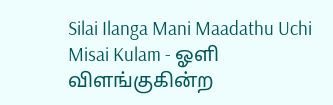Silai Ilanga Mani Maadathu Uchi Misai Kulam - ஓளி விளங்குகின்ற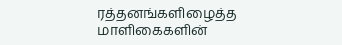ரத்தனங்களிழைத்த மாளிகைகளின்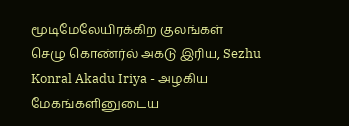மூடிமேலேயிரக்கிற குலங்கள்
செழு கொண்ர்ல் அகடு இரிய, Sezhu Konral Akadu Iriya - அழகிய மேகங்களினுடைய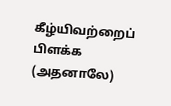கீழ்யிவற்றைப் பிளக்க (அதனாலே)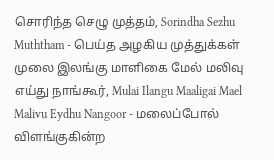சொரிந்த செழு முத்தம், Sorindha Sezhu Muththam - பெய்த அழகிய முத்துக்கள்
முலை இலங்கு மாளிகை மேல் மலிவு எய்து நாங்கூர், Mulai Ilangu Maaligai Mael Malivu Eydhu Nangoor - மலைப்போல் விளங்குகின்ற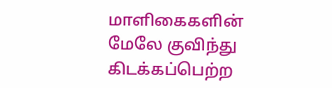மாளிகைகளின் மேலே குவிந்து கிடக்கப்பெற்ற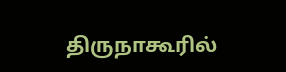திருநாகூரில்